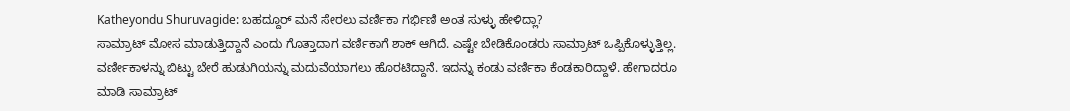Katheyondu Shuruvagide: ಬಹದ್ದೂರ್ ಮನೆ ಸೇರಲು ವರ್ಣಿಕಾ ಗರ್ಭಿಣಿ ಅಂತ ಸುಳ್ಳು ಹೇಳಿದ್ಲಾ?
ಸಾಮ್ರಾಟ್ ಮೋಸ ಮಾಡುತ್ತಿದ್ದಾನೆ ಎಂದು ಗೊತ್ತಾದಾಗ ವರ್ಣಿಕಾಗೆ ಶಾಕ್ ಆಗಿದೆ. ಎಷ್ಟೇ ಬೇಡಿಕೊಂಡರು ಸಾಮ್ರಾಟ್ ಒಪ್ಪಿಕೊಳ್ಳುತ್ತಿಲ್ಲ. ವರ್ಣೀಕಾಳನ್ನು ಬಿಟ್ಟು ಬೇರೆ ಹುಡುಗಿಯನ್ನು ಮದುವೆಯಾಗಲು ಹೊರಟಿದ್ದಾನೆ. ಇದನ್ನು ಕಂಡು ವರ್ಣಿಕಾ ಕೆಂಡಕಾರಿದ್ದಾಳೆ. ಹೇಗಾದರೂ ಮಾಡಿ ಸಾಮ್ರಾಟ್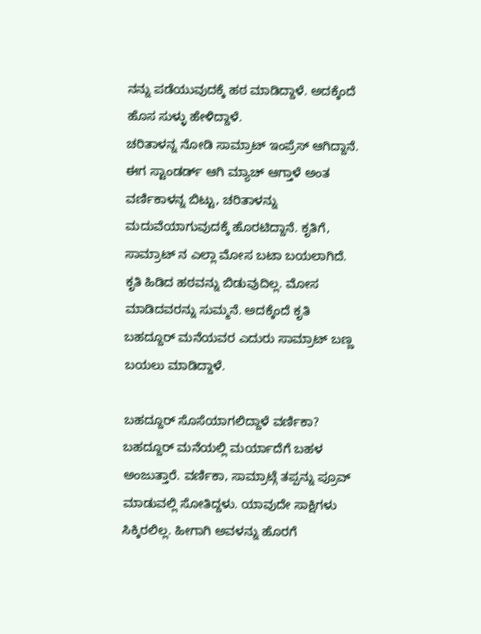ನನ್ನು ಪಡೆಯುವುದಕ್ಕೆ ಹಠ ಮಾಡಿದ್ದಾಳೆ. ಅದಕ್ಕೆಂದೆ ಹೊಸ ಸುಳ್ಳು ಹೇಳಿದ್ದಾಳೆ.
ಚರಿತಾಳನ್ನ ನೋಡಿ ಸಾಮ್ರಾಟ್ ಇಂಪ್ರೆಸ್ ಆಗಿದ್ದಾನೆ. ಈಗ ಸ್ಟಾಂಡರ್ಡ್ ಆಗಿ ಮ್ಯಾಚ್ ಆಗ್ತಾಳೆ ಅಂತ ವರ್ಣಿಕಾಳನ್ನ ಬಿಟ್ಟು, ಚರಿತಾಳನ್ನು ಮದುವೆಯಾಗುವುದಕ್ಕೆ ಹೊರಟಿದ್ದಾನೆ. ಕೃತಿಗೆ, ಸಾಮ್ರಾಟ್ ನ ಎಲ್ಲಾ ಮೋಸ ಬಟಾ ಬಯಲಾಗಿದೆ. ಕೃತಿ ಹಿಡಿದ ಹಠವನ್ನು ಬಿಡುವುದಿಲ್ಲ. ಮೋಸ ಮಾಡಿದವರನ್ನು ಸುಮ್ಮನೆ. ಅದಕ್ಕೆಂದೆ ಕೃತಿ ಬಹದ್ದೂರ್ ಮನೆಯವರ ಎದುರು ಸಾಮ್ರಾಟ್ ಬಣ್ಣ ಬಯಲು ಮಾಡಿದ್ದಾಳೆ.

ಬಹದ್ದೂರ್ ಸೊಸೆಯಾಗಲಿದ್ದಾಳೆ ವರ್ಣಿಕಾ?
ಬಹದ್ದೂರ್ ಮನೆಯಲ್ಲಿ ಮರ್ಯಾದೆಗೆ ಬಹಳ ಅಂಜುತ್ತಾರೆ. ವರ್ಣಿಕಾ, ಸಾಮ್ರಾಟ್ಗೆ ತಪ್ಪನ್ನು ಪ್ರೂವ್ ಮಾಡುವಲ್ಲಿ ಸೋತಿದ್ದಳು. ಯಾವುದೇ ಸಾಕ್ಷಿಗಳು ಸಿಕ್ಕಿರಲಿಲ್ಲ. ಹೀಗಾಗಿ ಅವಳನ್ನು ಹೊರಗೆ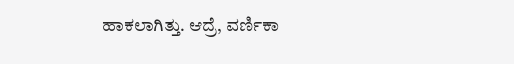ಹಾಕಲಾಗಿತ್ತು. ಆದ್ರೆ, ವರ್ಣಿಕಾ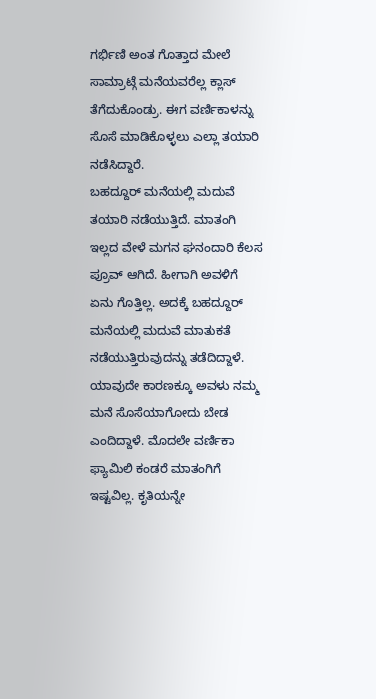ಗರ್ಭಿಣಿ ಅಂತ ಗೊತ್ತಾದ ಮೇಲೆ ಸಾಮ್ರಾಟ್ಗೆ ಮನೆಯವರೆಲ್ಲ ಕ್ಲಾಸ್ ತೆಗೆದುಕೊಂಡ್ರು. ಈಗ ವರ್ಣಿಕಾಳನ್ನು ಸೊಸೆ ಮಾಡಿಕೊಳ್ಳಲು ಎಲ್ಲಾ ತಯಾರಿ ನಡೆಸಿದ್ದಾರೆ.
ಬಹದ್ದೂರ್ ಮನೆಯಲ್ಲಿ ಮದುವೆ ತಯಾರಿ ನಡೆಯುತ್ತಿದೆ. ಮಾತಂಗಿ ಇಲ್ಲದ ವೇಳೆ ಮಗನ ಘನಂದಾರಿ ಕೆಲಸ ಪ್ರೂವ್ ಆಗಿದೆ. ಹೀಗಾಗಿ ಅವಳಿಗೆ ಏನು ಗೊತ್ತಿಲ್ಲ. ಅದಕ್ಕೆ ಬಹದ್ದೂರ್ ಮನೆಯಲ್ಲಿ ಮದುವೆ ಮಾತುಕತೆ ನಡೆಯುತ್ತಿರುವುದನ್ನು ತಡೆದಿದ್ದಾಳೆ. ಯಾವುದೇ ಕಾರಣಕ್ಕೂ ಅವಳು ನಮ್ಮ ಮನೆ ಸೊಸೆಯಾಗೋದು ಬೇಡ ಎಂದಿದ್ದಾಳೆ. ಮೊದಲೇ ವರ್ಣಿಕಾ ಫ್ಯಾಮಿಲಿ ಕಂಡರೆ ಮಾತಂಗಿಗೆ ಇಷ್ಟವಿಲ್ಲ. ಕೃತಿಯನ್ನೇ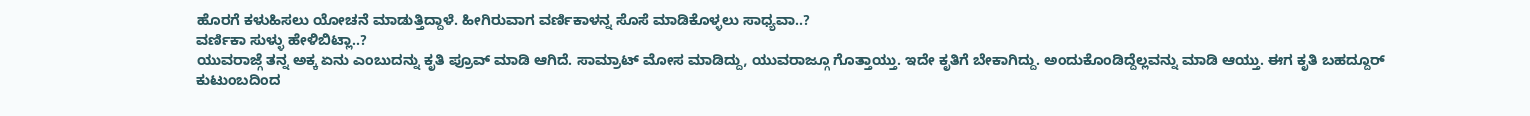ಹೊರಗೆ ಕಳುಹಿಸಲು ಯೋಚನೆ ಮಾಡುತ್ತಿದ್ದಾಳೆ. ಹೀಗಿರುವಾಗ ವರ್ಣಿಕಾಳನ್ನ ಸೊಸೆ ಮಾಡಿಕೊಳ್ಳಲು ಸಾಧ್ಯವಾ..?
ವರ್ಣಿಕಾ ಸುಳ್ಳು ಹೇಳಿಬಿಟ್ಲಾ..?
ಯುವರಾಜ್ಗೆ ತನ್ನ ಅಕ್ಕ ಏನು ಎಂಬುದನ್ನು ಕೃತಿ ಪ್ರೂವ್ ಮಾಡಿ ಆಗಿದೆ. ಸಾಮ್ರಾಟ್ ಮೋಸ ಮಾಡಿದ್ದು, ಯುವರಾಜ್ಗೂ ಗೊತ್ತಾಯ್ತು. ಇದೇ ಕೃತಿಗೆ ಬೇಕಾಗಿದ್ದು. ಅಂದುಕೊಂಡಿದ್ದೆಲ್ಲವನ್ನು ಮಾಡಿ ಆಯ್ತು. ಈಗ ಕೃತಿ ಬಹದ್ದೂರ್ ಕುಟುಂಬದಿಂದ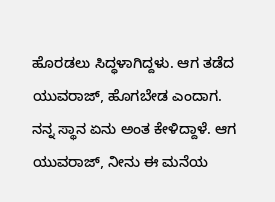ಹೊರಡಲು ಸಿದ್ಧಳಾಗಿದ್ದಳು. ಆಗ ತಡೆದ ಯುವರಾಜ್, ಹೊಗಬೇಡ ಎಂದಾಗ. ನನ್ನ ಸ್ಥಾನ ಏನು ಅಂತ ಕೇಳಿದ್ದಾಳೆ. ಆಗ ಯುವರಾಜ್, ನೀನು ಈ ಮನೆಯ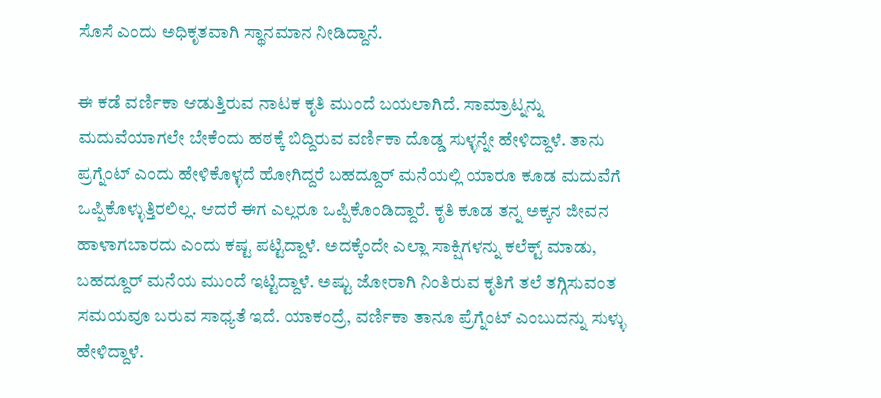ಸೊಸೆ ಎಂದು ಅಧಿಕೃತವಾಗಿ ಸ್ಥಾನಮಾನ ನೀಡಿದ್ದಾನೆ.

ಈ ಕಡೆ ವರ್ಣಿಕಾ ಆಡುತ್ತಿರುವ ನಾಟಕ ಕೃತಿ ಮುಂದೆ ಬಯಲಾಗಿದೆ. ಸಾಮ್ರಾಟ್ನನ್ನು ಮದುವೆಯಾಗಲೇ ಬೇಕೆಂದು ಹಠಕ್ಕೆ ಬಿದ್ದಿರುವ ವರ್ಣಿಕಾ ದೊಡ್ಡ ಸುಳ್ಳನ್ನೇ ಹೇಳಿದ್ದಾಳೆ. ತಾನು ಪ್ರಗ್ನೆಂಟ್ ಎಂದು ಹೇಳಿಕೊಳ್ಳದೆ ಹೋಗಿದ್ದರೆ ಬಹದ್ದೂರ್ ಮನೆಯಲ್ಲಿ ಯಾರೂ ಕೂಡ ಮದುವೆಗೆ ಒಪ್ಪಿಕೊಳ್ಳುತ್ತಿರಲಿಲ್ಲ. ಆದರೆ ಈಗ ಎಲ್ಲರೂ ಒಪ್ಪಿಕೊಂಡಿದ್ದಾರೆ. ಕೃತಿ ಕೂಡ ತನ್ನ ಅಕ್ಕನ ಜೀವನ ಹಾಳಾಗಬಾರದು ಎಂದು ಕಷ್ಟ ಪಟ್ಟಿದ್ದಾಳೆ. ಅದಕ್ಕೆಂದೇ ಎಲ್ಲಾ ಸಾಕ್ಷಿಗಳನ್ನು ಕಲೆಕ್ಟ್ ಮಾಡು, ಬಹದ್ದೂರ್ ಮನೆಯ ಮುಂದೆ ಇಟ್ಟಿದ್ದಾಳೆ. ಅಷ್ಟು ಜೋರಾಗಿ ನಿಂತಿರುವ ಕೃತಿಗೆ ತಲೆ ತಗ್ಗಿಸುವಂತ ಸಮಯವೂ ಬರುವ ಸಾಧ್ಯತೆ ಇದೆ. ಯಾಕಂದ್ರೆ, ವರ್ಣಿಕಾ ತಾನೂ ಪ್ರೆಗ್ನೆಂಟ್ ಎಂಬುದನ್ನು ಸುಳ್ಳು ಹೇಳಿದ್ದಾಳೆ.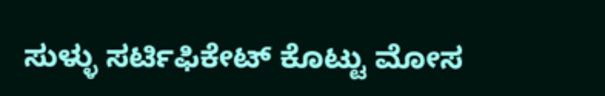ಸುಳ್ಳು ಸರ್ಟಿಫಿಕೇಟ್ ಕೊಟ್ಟು ಮೋಸ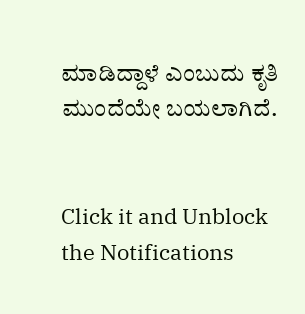ಮಾಡಿದ್ದಾಳೆ ಎಂಬುದು ಕೃತಿ ಮುಂದೆಯೇ ಬಯಲಾಗಿದೆ.


Click it and Unblock the Notifications